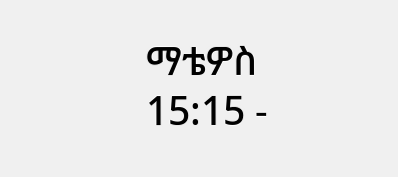ማቴዎስ 15:15 -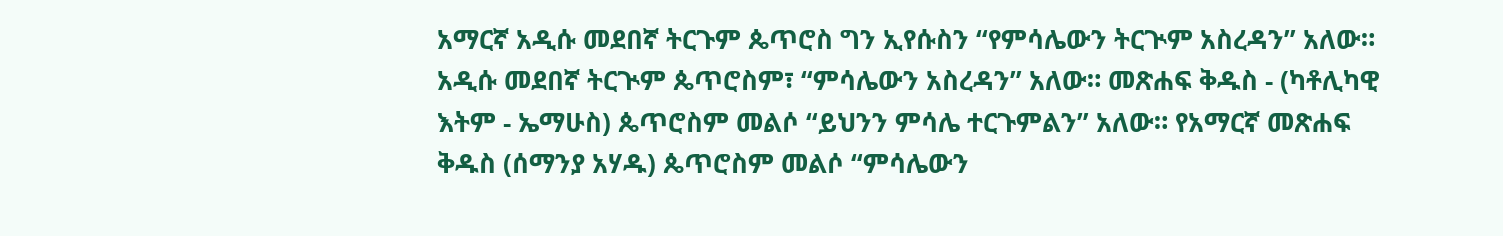አማርኛ አዲሱ መደበኛ ትርጉም ጴጥሮስ ግን ኢየሱስን “የምሳሌውን ትርጒም አስረዳን” አለው። አዲሱ መደበኛ ትርጒም ጴጥሮስም፣ “ምሳሌውን አስረዳን” አለው። መጽሐፍ ቅዱስ - (ካቶሊካዊ እትም - ኤማሁስ) ጴጥሮስም መልሶ “ይህንን ምሳሌ ተርጉምልን” አለው። የአማርኛ መጽሐፍ ቅዱስ (ሰማንያ አሃዱ) ጴጥሮስም መልሶ “ምሳሌውን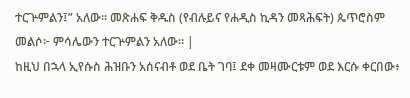ተርጕምልን፤” አለው። መጽሐፍ ቅዱስ (የብሉይና የሐዲስ ኪዳን መጻሕፍት) ጴጥሮስም መልሶ፦ ምሳሌውን ተርጕምልን አለው። |
ከዚህ በኋላ ኢየሱስ ሕዝቡን አሰናብቶ ወደ ቤት ገባ፤ ደቀ መዛሙርቱም ወደ እርሱ ቀርበው፥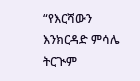“የእርሻውን እንክርዳድ ምሳሌ ትርጒም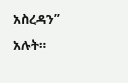አስረዳን” አሉት።